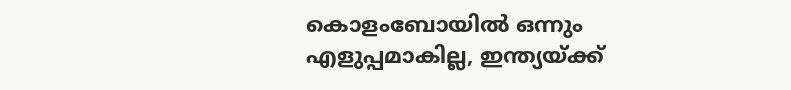കൊളംബോയില്‍ ഒന്നും എളുപ്പമാകില്ല, ഇന്ത്യയ്ക്ക്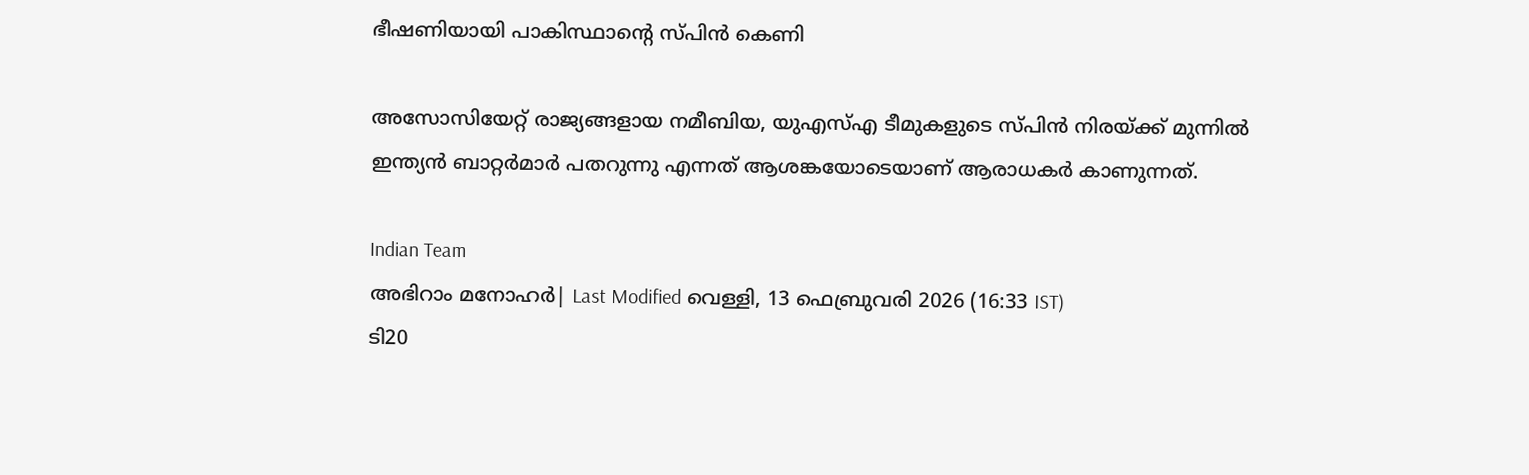ഭീഷണിയായി പാകിസ്ഥാന്റെ സ്പിന്‍ കെണി

അസോസിയേറ്റ് രാജ്യങ്ങളായ നമീബിയ, യുഎസ്എ ടീമുകളുടെ സ്പിന്‍ നിരയ്ക്ക് മുന്നില്‍ ഇന്ത്യന്‍ ബാറ്റര്‍മാര്‍ പതറുന്നു എന്നത് ആശങ്കയോടെയാണ് ആരാധകര്‍ കാണുന്നത്.

Indian Team
അഭിറാം മനോഹർ| Last Modified വെള്ളി, 13 ഫെബ്രുവരി 2026 (16:33 IST)
ടി20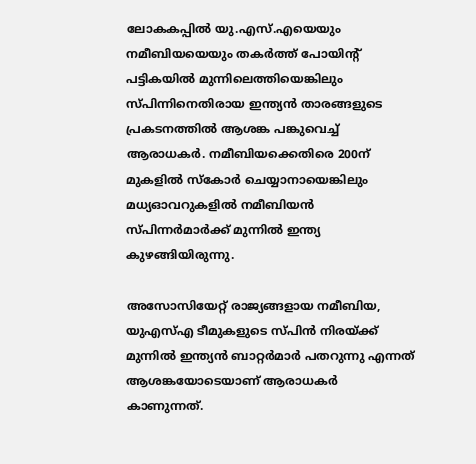ലോകകപ്പില്‍ യു.എസ്.എയെയും നമീബിയയെയും തകര്‍ത്ത് പോയിന്റ് പട്ടികയില്‍ മുന്നിലെത്തിയെങ്കിലും സ്പിന്നിനെതിരായ ഇന്ത്യന്‍ താരങ്ങളുടെ പ്രകടനത്തില്‍ ആശങ്ക പങ്കുവെച്ച് ആരാധകര്‍. നമീബിയക്കെതിരെ 200ന് മുകളില്‍ സ്‌കോര്‍ ചെയ്യാനായെങ്കിലും മധ്യഓവറുകളില്‍ നമീബിയന്‍ സ്പിന്നര്‍മാര്‍ക്ക് മുന്നില്‍ ഇന്ത്യ കുഴങ്ങിയിരുന്നു.

അസോസിയേറ്റ് രാജ്യങ്ങളായ നമീബിയ, യുഎസ്എ ടീമുകളുടെ സ്പിന്‍ നിരയ്ക്ക് മുന്നില്‍ ഇന്ത്യന്‍ ബാറ്റര്‍മാര്‍ പതറുന്നു എന്നത് ആശങ്കയോടെയാണ് ആരാധകര്‍ കാണുന്നത്.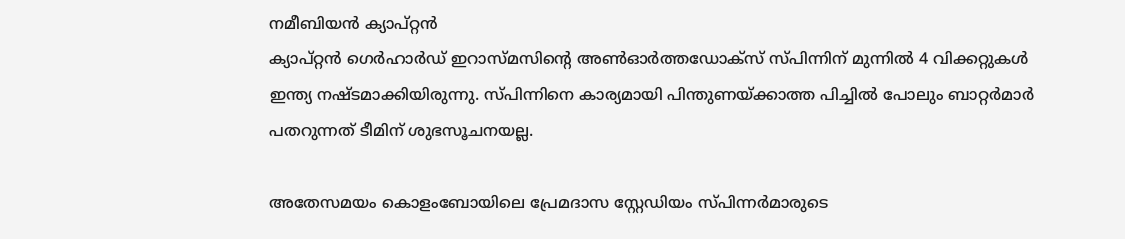നമീബിയന്‍ ക്യാപ്റ്റന്‍
ക്യാപ്റ്റന്‍ ഗെര്‍ഹാര്‍ഡ് ഇറാസ്മസിന്റെ അണ്‍ഓര്‍ത്തഡോക്‌സ് സ്പിന്നിന് മുന്നില്‍ 4 വിക്കറ്റുകള്‍ ഇന്ത്യ നഷ്ടമാക്കിയിരുന്നു. സ്പിന്നിനെ കാര്യമായി പിന്തുണയ്ക്കാത്ത പിച്ചില്‍ പോലും ബാറ്റര്‍മാര്‍ പതറുന്നത് ടീമിന് ശുഭസൂചനയല്ല.

അതേസമയം കൊളംബോയിലെ പ്രേമദാസ സ്റ്റേഡിയം സ്പിന്നര്‍മാരുടെ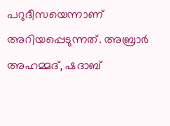പറുദീസയെന്നാണ് അറിയപ്പെടുന്നത്. അബ്രാര്‍ അഹമ്മദ്, ഷദാബ്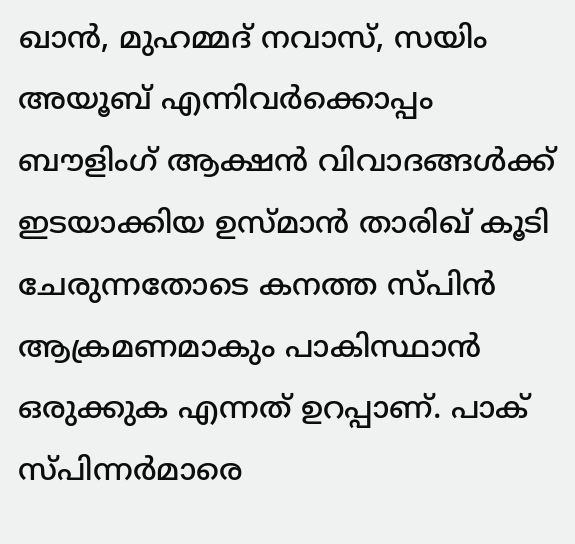ഖാന്‍, മുഹമ്മദ് നവാസ്, സയിം അയൂബ് എന്നിവര്‍ക്കൊപ്പം ബൗളിംഗ് ആക്ഷന്‍ വിവാദങ്ങള്‍ക്ക് ഇടയാക്കിയ ഉസ്മാന്‍ താരിഖ് കൂടി ചേരുന്നതോടെ കനത്ത സ്പിന്‍ ആക്രമണമാകും പാകിസ്ഥാന്‍ ഒരുക്കുക എന്നത് ഉറപ്പാണ്. പാക് സ്പിന്നര്‍മാരെ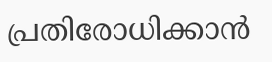പ്രതിരോധിക്കാന്‍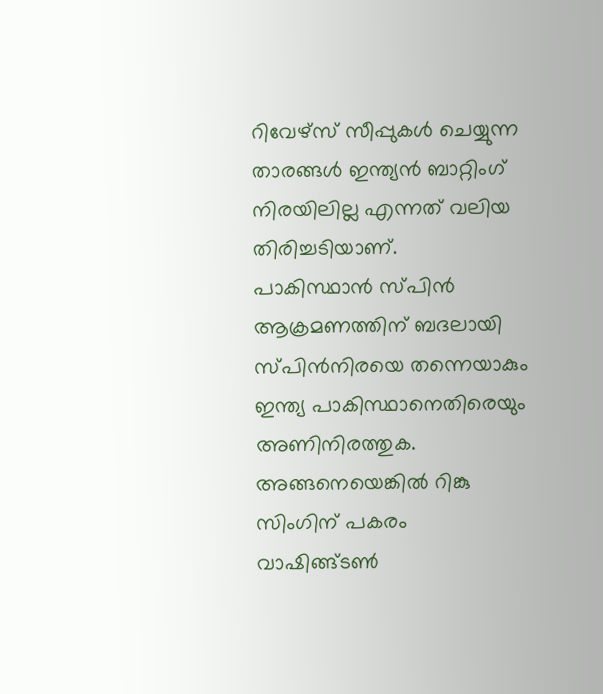റിവേഴ്‌സ് സീപ്പുകള്‍ ചെയ്യുന്ന താരങ്ങള്‍ ഇന്ത്യന്‍ ബാറ്റിംഗ് നിരയിലില്ല എന്നത് വലിയ തിരിച്ചടിയാണ്.
പാകിസ്ഥാന്‍ സ്പിന്‍ ആക്രമണത്തിന് ബദലായി സ്പിന്‍നിരയെ തന്നെയാകും ഇന്ത്യ പാകിസ്ഥാനെതിരെയും അണിനിരത്തുക. അങ്ങനെയെങ്കില്‍ റിങ്കു സിംഗിന് പകരം വാഷിങ്ങ്ടണ്‍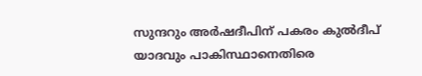സുന്ദറും അര്‍ഷദീപിന് പകരം കുല്‍ദീപ് യാദവും പാകിസ്ഥാനെതിരെ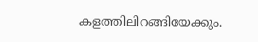കളത്തിലിറങ്ങിയേക്കും.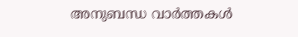അനുബന്ധ വാര്‍ത്തകള്‍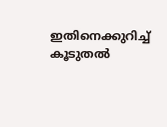ഇതിനെക്കുറിച്ച് കൂടുതല്‍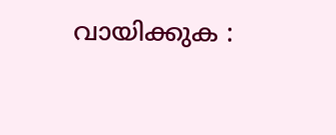വായിക്കുക :